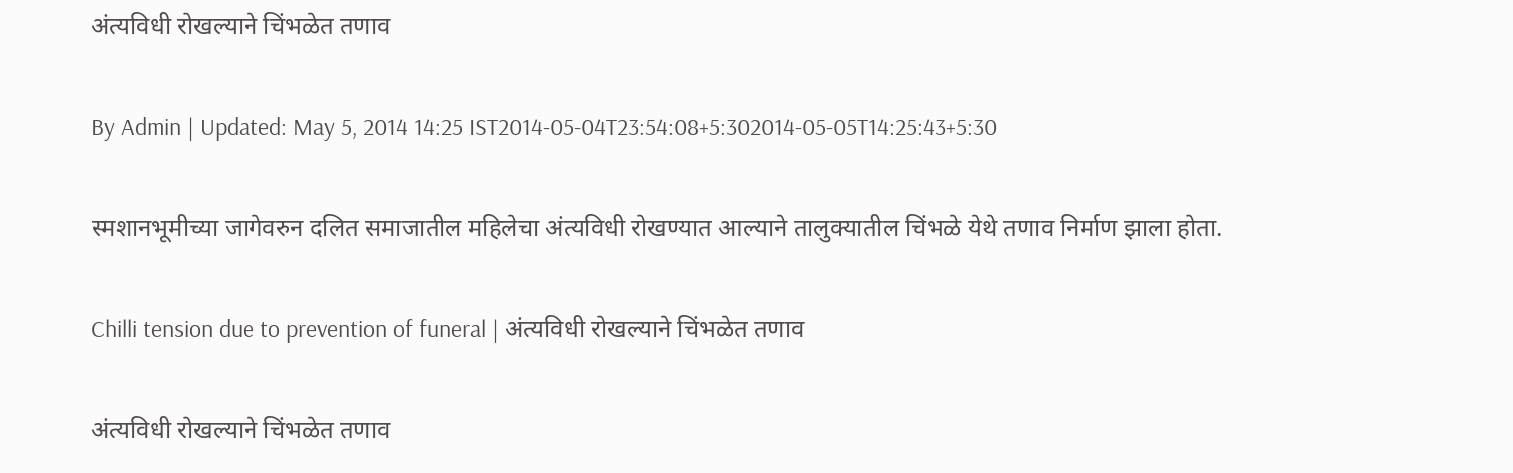अंत्यविधी रोखल्याने चिंभळेत तणाव

By Admin | Updated: May 5, 2014 14:25 IST2014-05-04T23:54:08+5:302014-05-05T14:25:43+5:30

स्मशानभूमीच्या जागेवरुन दलित समाजातील महिलेचा अंत्यविधी रोखण्यात आल्याने तालुक्यातील चिंभळे येथे तणाव निर्माण झाला होता.

Chilli tension due to prevention of funeral | अंत्यविधी रोखल्याने चिंभळेत तणाव

अंत्यविधी रोखल्याने चिंभळेत तणाव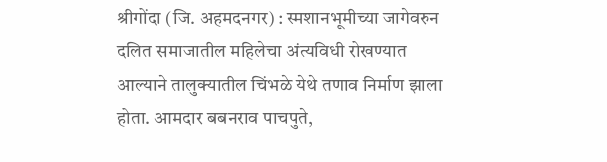श्रीगोंदा (जि. अहमदनगर) : स्मशानभूमीच्या जागेवरुन दलित समाजातील महिलेचा अंत्यविधी रोखण्यात आल्याने तालुक्यातील चिंभळे येथे तणाव निर्माण झाला होता. आमदार बबनराव पाचपुते,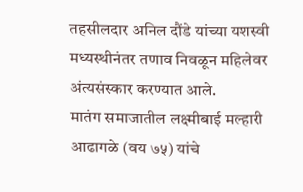तहसीलदार अनिल दौंडे यांच्या यशस्वी मध्यस्थीनंतर तणाव निवळून महिलेवर अंत्यसंस्कार करण्यात आले.
मातंग समाजातील लक्ष्मीबाई मल्हारी आढागळे (वय ७५) यांचे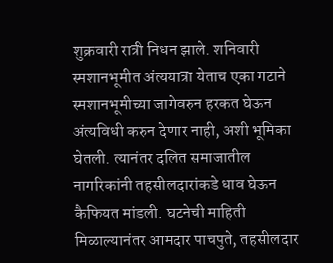शुक्रवारी रात्री निधन झाले. शनिवारी स्मशानभूमीत अंत्ययात्रा येताच एका गटाने स्मशानभूमीच्या जागेवरुन हरकत घेऊन अंत्यविधी करुन देणार नाही, अशी भूमिका घेतली. त्यानंतर दलित समाजातील नागरिकांनी तहसीलदारांकडे धाव घेऊन कैफियत मांडली. घटनेची माहिती मिळाल्यानंतर आमदार पाचपुते, तहसीलदार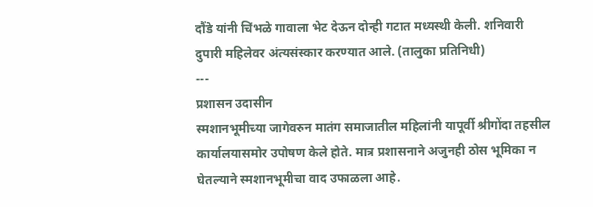दौंडे यांनी चिंभळे गावाला भेट देऊन दोन्ही गटात मध्यस्थी केली. शनिवारी दुपारी महिलेवर अंत्यसंस्कार करण्यात आले. (तालुका प्रतिनिधी)
---
प्रशासन उदासीन
स्मशानभूमीच्या जागेवरुन मातंग समाजातील महिलांनी यापूर्वी श्रीगोंदा तहसील कार्यालयासमोर उपोषण केले होते. मात्र प्रशासनाने अजुनही ठोस भूमिका न घेतल्याने स्मशानभूमीचा वाद उफाळला आहे.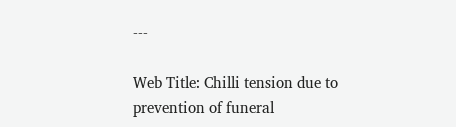---

Web Title: Chilli tension due to prevention of funeral